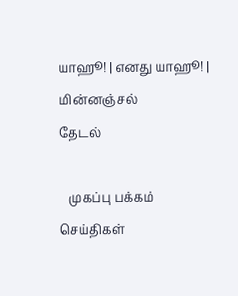யாஹூ! | எனது யாஹூ! | மின்னஞ்சல்
தேடல்

   முகப்பு பக்கம் செய்திகள்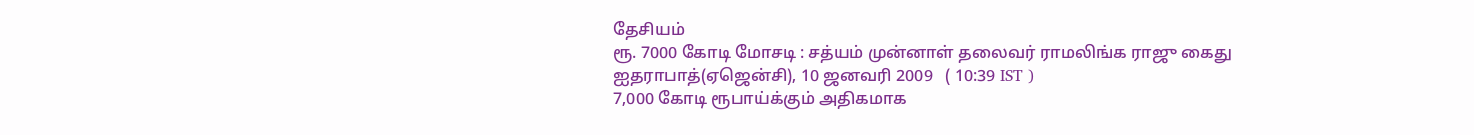தேசியம்
ரூ. 7000 கோடி மோசடி : சத்யம் முன்னாள் தலைவர் ராமலிங்க ராஜு கைது
ஐதராபாத்(ஏஜென்சி), 10 ஜனவரி 2009   ( 10:39 IST )
7,000 கோடி ரூபாய்க்கும் அதிகமாக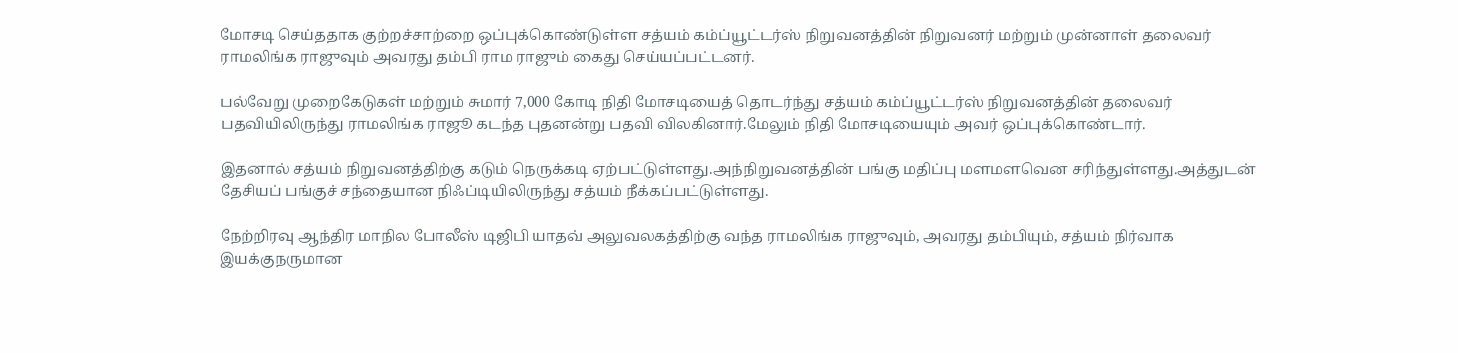மோசடி செய்ததாக குற்றச்சாற்றை ஒப்புக்கொண்டுள்ள சத்யம் கம்ப்யூட்டர்ஸ் நிறுவனத்தின் நிறுவனர் மற்றும் முன்னாள் தலைவர் ராமலிங்க ராஜுவும் அவரது தம்பி ராம ராஜும் கைது செய்யப்பட்டனர்.

பல்வேறு முறைகேடுகள் மற்றும் சுமார் 7,000 கோடி நிதி மோசடியைத் தொடர்ந்து சத்யம் கம்ப்யூட்டர்ஸ் நிறுவனத்தின் தலைவர் பதவியிலிருந்து ராமலிங்க ராஜூ கடந்த புதனன்று பதவி விலகினார்.மேலும் நிதி மோசடியையும் அவர் ஒப்புக்கொண்டார்.

இதனால் சத்யம் நிறுவனத்திற்கு கடும் நெருக்கடி ஏற்பட்டுள்ளது.அந்நிறுவனத்தின் பங்கு மதிப்பு மளமளவென சரிந்துள்ளது.அத்துடன் தேசியப் பங்குச் சந்தையான நிஃப்டியிலிருந்து சத்யம் நீக்கப்பட்டுள்ளது.

நேற்றிரவு ஆந்திர மாநில போலீஸ் டிஜிபி யாதவ் அலுவலகத்திற்கு வந்த ராமலிங்க ராஜுவும், அவரது தம்பியும், சத்யம் நிர்வாக இயக்குநருமான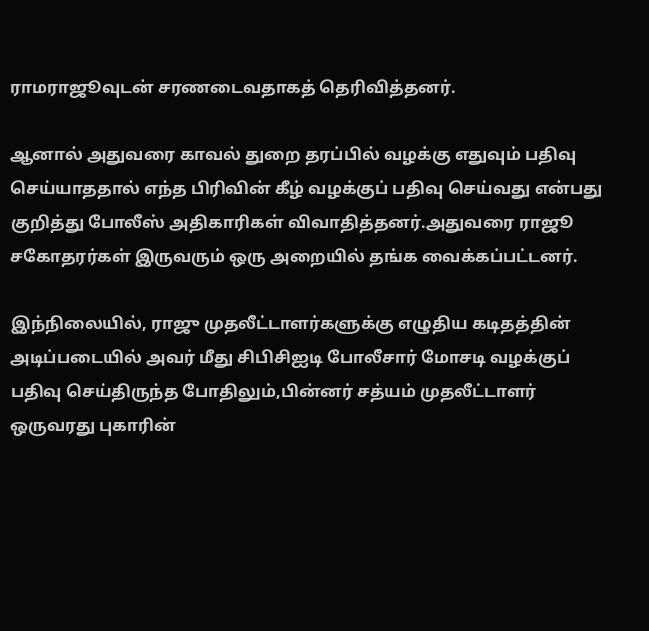ராமராஜூவுடன் சரணடைவதாகத் தெரிவித்தனர்.

ஆனால் அதுவரை காவல் துறை தரப்பில் வழக்கு எதுவும் பதிவு செய்யாததால் எந்த பிரிவின் கீழ் வழக்குப் பதிவு செய்வது என்பது குறித்து போலீஸ் அதிகாரிகள் விவாதித்தனர்.அதுவரை ராஜூ சகோதரர்கள் இருவரும் ஒரு அறையில் தங்க வைக்கப்பட்டனர்.

இந்நிலையில், ராஜு முதலீட்டாளர்களுக்கு எழுதிய கடிதத்தின் அடிப்படையில் அவர் மீது சிபிசிஐடி போலீசார் மோசடி வழக்குப் பதிவு செய்திருந்த போதிலும்,பின்னர் சத்யம் முதலீட்டாளர் ஒருவரது புகாரின்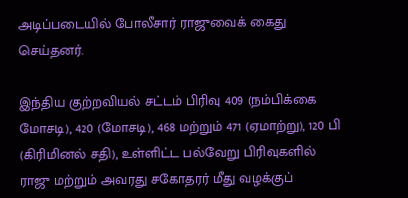அடிப்படையில் போலீசார் ராஜுவைக் கைது செய்தனர்.

இந்திய குற்றவியல் சட்டம் பிரிவு 409 (நம்பிக்கை மோசடி), 420 (மோசடி), 468 மற்றும் 471 (ஏமாற்று), 120 பி (கிரிமினல் சதி), உள்ளிட்ட பல்வேறு பிரிவுகளில் ராஜு மற்றும் அவரது சகோதரர் மீது வழக்குப்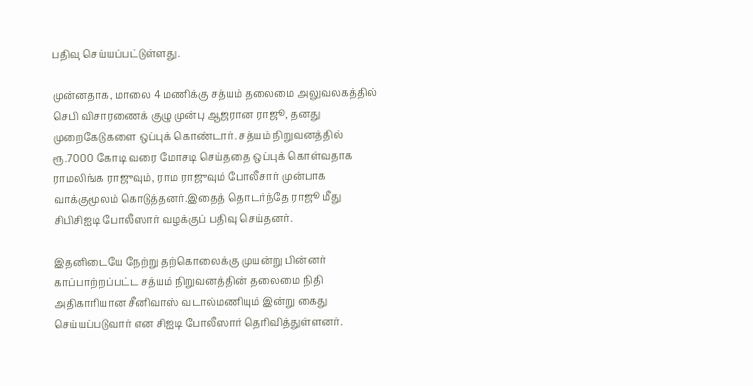பதிவு செய்யப்பட்டுள்ளது.

முன்னதாக, மாலை 4 மணிக்கு சத்யம் தலைமை அலுவலகத்தில் செபி விசாரணைக் குழு முன்பு ஆஜரான ராஜூ, தனது முறைகேடுகளை ஒப்புக் கொண்டார். சத்யம் நிறுவனத்தில் ரூ.7000 கோடி வரை மோசடி செய்ததை ஒப்புக் கொள்வதாக ராமலிங்க ராஜுவும், ராம ராஜுவும் போலீசார் முன்பாக வாக்குமூலம் கொடுத்தனர்.இதைத் தொடர்ந்தே ராஜூ மீது சிபிசிஐடி போலீஸார் வழக்குப் பதிவு செய்தனர்.

இதனிடையே நேற்று தற்கொலைக்கு முயன்று பின்னர் காப்பாற்றப்பட்ட சத்யம் நிறுவனத்தின் தலைமை நிதி அதிகாரியான சீனிவாஸ் வடால்மணியும் இன்று கைது செய்யப்படுவார் என சிஐடி போலீஸார் தெரிவித்துள்ளனர்.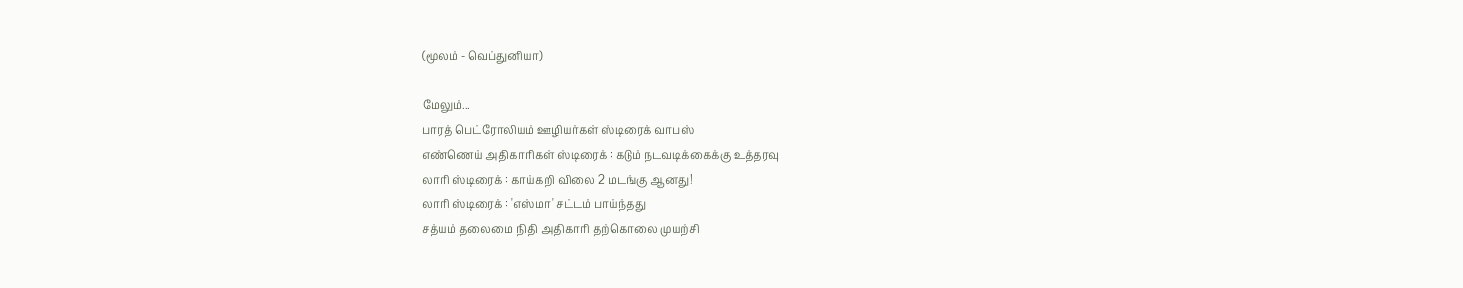(மூலம் - வெப்துனியா)

மேலும்...
பாரத் பெட்ரோலியம் ஊழியர்கள் ஸ்டிரைக் வாபஸ்
எண்ணெய் அதிகாரிகள் ஸ்டிரைக் : கடும் நடவடிக்கைக்கு உத்தரவு
லாரி ஸ்டிரைக் : காய்கறி விலை 2 மடங்கு ஆனது!
லாரி ஸ்டிரைக் : 'எஸ்மா' சட்டம் பாய்ந்தது
சத்யம் தலைமை நிதி அதிகாரி தற்கொலை முயற்சி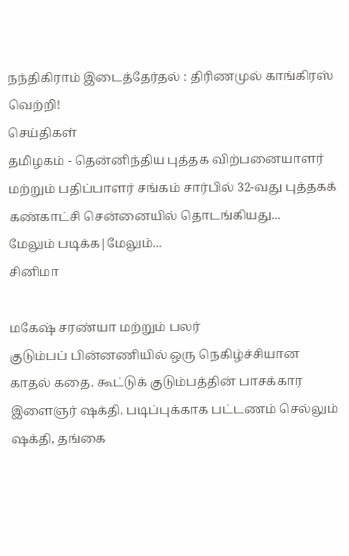நந்திகிராம் இடைத்தேர்தல் : திரிணமுல் காங்கிரஸ் வெற்றி!
செய்திகள்
தமிழகம் - தென்னிந்திய புத்தக விற்பனையாளர் மற்றும் பதிப்பாளர் சங்கம் சார்பில் 32-வது புத்தகக் கண்காட்சி சென்னையில் தொடங்கியது...
மேலும் படிக்க|மேலும்...
சினிமா

மகேஷ் சரண்யா மற்றும் பலர்
குடும்பப் பின்னணியில் ஒரு நெகிழ்ச்சியான காதல் கதை. கூட்டுக் குடும்பத்தின் பாசக்கார இளைஞர் ஷக்தி. படிப்புக்காக பட்டணம் செல்லும் ஷக்தி, தங்கை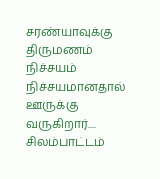சரண்யாவுக்கு திருமணம் நிச்சயம் நிச்சயமானதால் ஊருக்கு வருகிறார்....
சிலம்பாட்டம்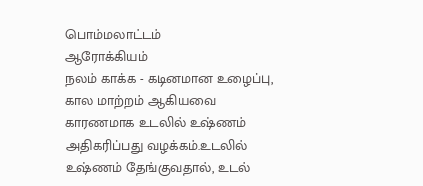பொம்மலாட்டம்
ஆரோக்கியம்
நலம் காக்க - கடினமான உழைப்பு, கால மாற்றம் ஆகியவை காரணமாக உடலில் உஷ்ணம் அதிகரிப்பது வழக்கம்.உடலில் உஷ்ணம் தேங்குவதால், உடல்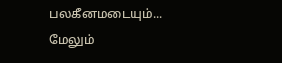பலகீனமடையும்...
மேலும்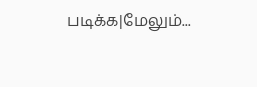படிக்க|மேலும்...